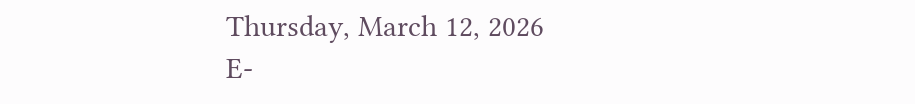Thursday, March 12, 2026
E-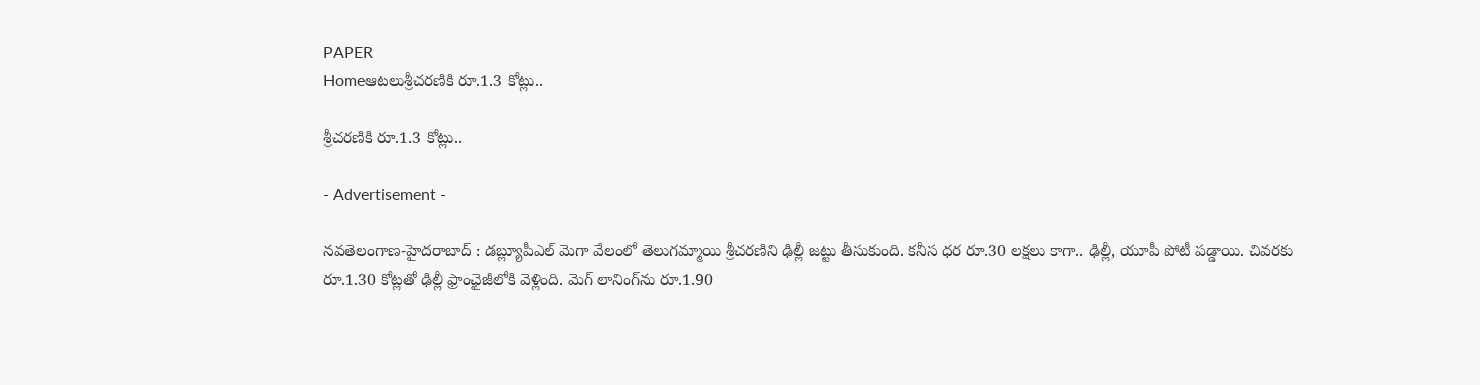PAPER
Homeఆటలుశ్రీచరణికి రూ.1.3 కోట్లు..

శ్రీచరణికి రూ.1.3 కోట్లు..

- Advertisement -

నవతెలంగాణ-హైదరాబాద్ : డబ్ల్యూపీఎల్‌ మెగా వేలంలో తెలుగమ్మాయి శ్రీచరణిని ఢిల్లీ జట్టు తీసుకుంది. కనీస ధర రూ.30 లక్షలు కాగా.. ఢిల్లీ, యూపీ పోటీ పడ్డాయి. చివరకు రూ.1.30 కోట్లతో ఢిల్లీ ఫ్రాంఛైజీలోకి వెళ్లింది. మెగ్‌ లానింగ్‌ను రూ.1.90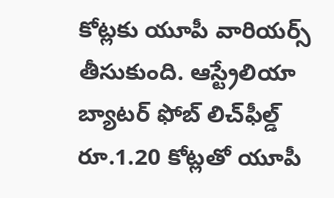కోట్లకు యూపీ వారియర్స్‌ తీసుకుంది. ఆస్ట్రేలియా బ్యాటర్ ఫోబ్ లిచ్‌ఫీల్డ్‌ రూ.1.20 కోట్లతో యూపీ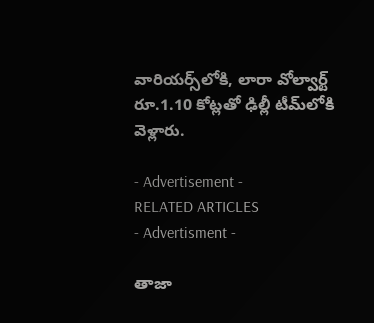వారియర్స్‌లోకి, లారా వోల్వార్ట్‌ రూ.1.10 కోట్లతో ఢిల్లీ టీమ్‌లోకి వెళ్లారు.

- Advertisement -
RELATED ARTICLES
- Advertisment -

తాజా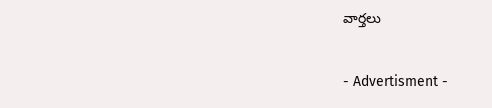వార్తలు

- Advertisment -